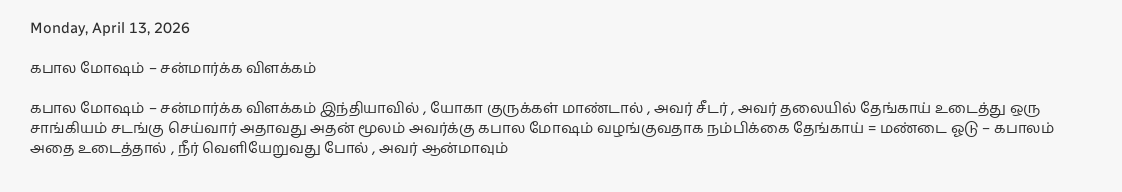Monday, April 13, 2026

கபால மோஷம் – சன்மார்க்க விளக்கம்

கபால மோஷம் – சன்மார்க்க விளக்கம் இந்தியாவில் , யோகா குருக்கள் மாண்டால் , அவர் சீடர் , அவர் தலையில் தேங்காய் உடைத்து ஒரு சாங்கியம் சடங்கு செய்வார் அதாவது அதன் மூலம் அவர்க்கு கபால மோஷம் வழங்குவதாக நம்பிக்கை தேங்காய் = மண்டை ஓடு – கபாலம் அதை உடைத்தால் , நீர் வெளியேறுவது போல் , அவர் ஆன்மாவும்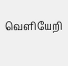வெளியேறி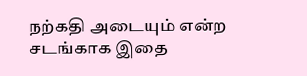நற்கதி அடையும் என்ற சடங்காக இதை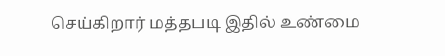செய்கிறார் மத்தபடி இதில் உண்மை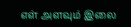எள் அளவும் இலை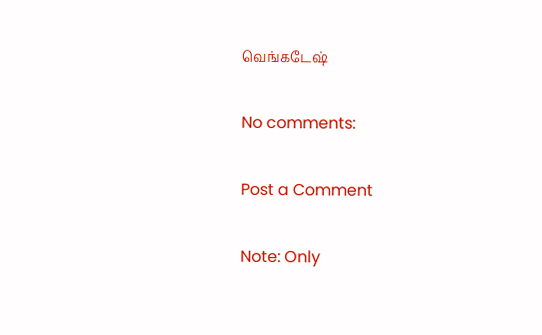வெங்கடேஷ்

No comments:

Post a Comment

Note: Only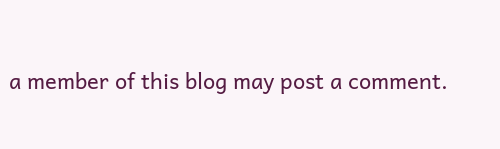a member of this blog may post a comment.